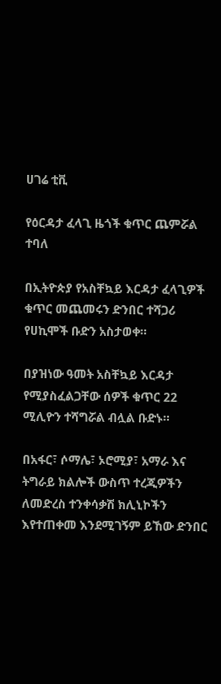ሀገሬ ቲቪ

የዕርዳታ ፈላጊ ዜጎች ቁጥር ጨምሯል ተባለ

በኢትዮጵያ የአስቸኳይ እርዳታ ፈላጊዎች ቁጥር መጨመሩን ድንበር ተሻጋሪ የሀኪሞች ቡድን አስታወቀ።

በያዝነው ዓመት አስቸኳይ እርዳታ የሚያስፈልጋቸው ሰዎች ቁጥር 22 ሚሊዮን ተሻግሯል ብሏል ቡድኑ።

በአፋር፣ ሶማሌ፣ ኦሮሚያ፣ አማራ እና ትግራይ ክልሎች ውስጥ ተረጂዎችን ለመድረስ ተንቀሳቃሽ ክሊኒኮችን እየተጠቀመ እንደሚገኝም ይኸው ድንበር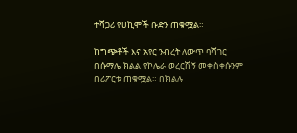ተሻጋሪ የሀኪሞች ቡድን ጠቁሟል።

ከግጭቶች እና አየር ንብረት ለውጥ ባሻገር በሱማሌ ክልል የኮሌራ ወረርሽኝ መቀስቀሱንም በሪፖርቱ ጠቁሟል። በክልሉ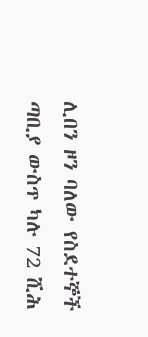ሊበን ዞን ባለው የስደተኞች ጣቢያ ውስጥ ካሉ 72 ሺሕ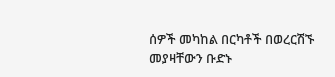ሰዎች መካከል በርካቶች በወረርሽኙ መያዛቸውን ቡድኑ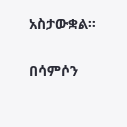አስታውቋል።

በሳምሶን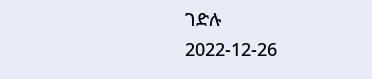ገድሉ
2022-12-26